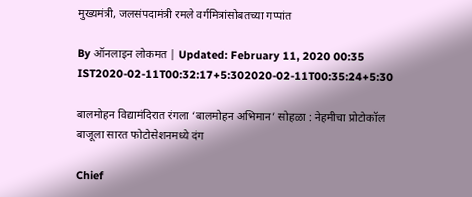मुख्यमंत्री, जलसंपदामंत्री रमले वर्गमित्रांसोबतच्या गप्पांत

By ऑनलाइन लोकमत | Updated: February 11, 2020 00:35 IST2020-02-11T00:32:17+5:302020-02-11T00:35:24+5:30

बालमोहन विद्यामंदिरात रंगला ‘बालमोहन अभिमान’ सोहळा : नेहमीचा प्रोटोकॉल बाजूला सारत फोटोसेशनमध्ये दंग

Chief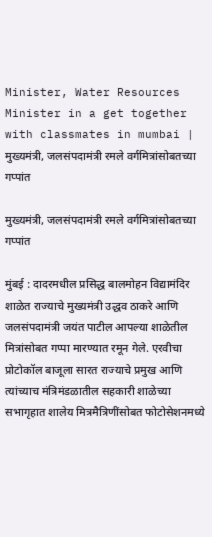Minister, Water Resources Minister in a get together with classmates in mumbai | मुख्यमंत्री, जलसंपदामंत्री रमले वर्गमित्रांसोबतच्या गप्पांत

मुख्यमंत्री, जलसंपदामंत्री रमले वर्गमित्रांसोबतच्या गप्पांत

मुंबई : दादरमधील प्रसिद्ध बालमोहन विद्यामंदिर शाळेत राज्याचे मुख्यमंत्री उद्धव ठाकरे आणि जलसंपदामंत्री जयंत पाटील आपल्या शाळेतील मित्रांसोबत गप्पा मारण्यात रमून गेले. एरवीचा प्रोटोकॉल बाजूला सारत राज्याचे प्रमुख आणि त्यांच्याच मंत्रिमंडळातील सहकारी शाळेच्या सभागृहात शालेय मित्रमैत्रिणींसोबत फोटोसेशनमध्ये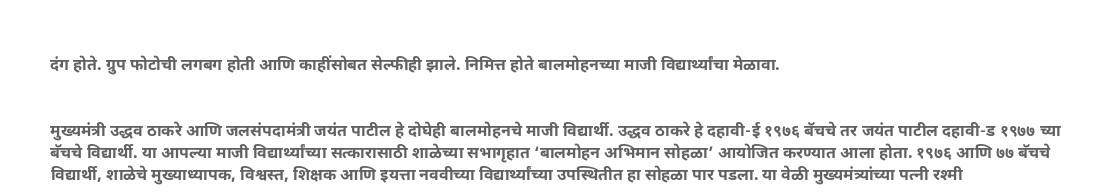दंग होते. ग्रुप फोटोची लगबग होती आणि काहींसोबत सेल्फीही झाले. निमित्त होते बालमोहनच्या माजी विद्यार्थ्यांचा मेळावा.


मुख्यमंत्री उद्धव ठाकरे आणि जलसंपदामंत्री जयंत पाटील हे दोघेही बालमोहनचे माजी विद्यार्थी. उद्धव ठाकरे हे दहावी-ई १९७६ बॅचचे तर जयंत पाटील दहावी-ड १९७७ च्या बॅचचे विद्यार्थी. या आपल्या माजी विद्यार्थ्यांच्या सत्कारासाठी शाळेच्या सभागृहात ‘बालमोहन अभिमान सोहळा’ आयोजित करण्यात आला होता. १९७६ आणि ७७ बॅचचे विद्यार्थी, शाळेचे मुख्याध्यापक, विश्वस्त, शिक्षक आणि इयत्ता नववीच्या विद्यार्थ्यांच्या उपस्थितीत हा सोहळा पार पडला. या वेळी मुख्यमंत्र्यांच्या पत्नी रश्मी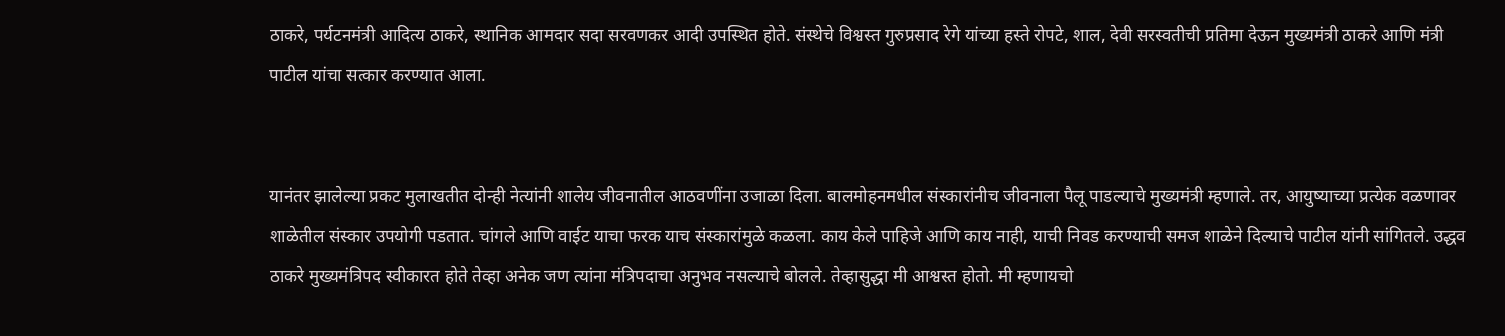ठाकरे, पर्यटनमंत्री आदित्य ठाकरे, स्थानिक आमदार सदा सरवणकर आदी उपस्थित होते. संस्थेचे विश्वस्त गुरुप्रसाद रेगे यांच्या हस्ते रोपटे, शाल, देवी सरस्वतीची प्रतिमा देऊन मुख्यमंत्री ठाकरे आणि मंत्री पाटील यांचा सत्कार करण्यात आला.


यानंतर झालेल्या प्रकट मुलाखतीत दोन्ही नेत्यांनी शालेय जीवनातील आठवणींना उजाळा दिला. बालमोहनमधील संस्कारांनीच जीवनाला पैलू पाडल्याचे मुख्यमंत्री म्हणाले. तर, आयुष्याच्या प्रत्येक वळणावर शाळेतील संस्कार उपयोगी पडतात. चांगले आणि वाईट याचा फरक याच संस्कारांमुळे कळला. काय केले पाहिजे आणि काय नाही, याची निवड करण्याची समज शाळेने दिल्याचे पाटील यांनी सांगितले. उद्धव ठाकरे मुख्यमंत्रिपद स्वीकारत होते तेव्हा अनेक जण त्यांना मंत्रिपदाचा अनुभव नसल्याचे बोलले. तेव्हासुद्धा मी आश्वस्त होतो. मी म्हणायचो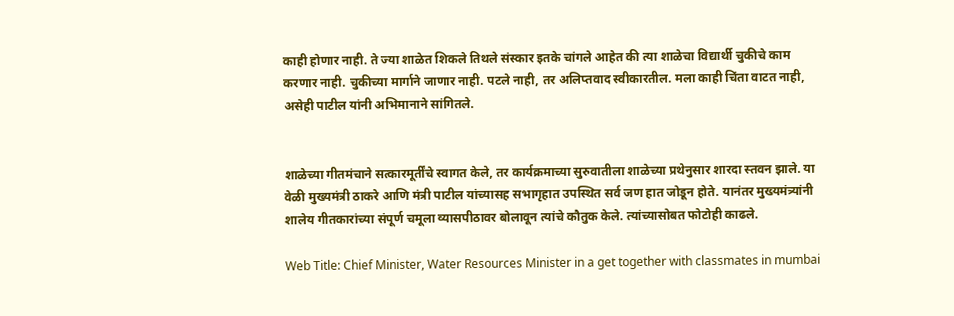काही होणार नाही. ते ज्या शाळेत शिकले तिथले संस्कार इतके चांगले आहेत की त्या शाळेचा विद्यार्थी चुकीचे काम करणार नाही. चुकीच्या मार्गाने जाणार नाही. पटले नाही, तर अलिप्तवाद स्वीकारतील. मला काही चिंता वाटत नाही, असेही पाटील यांनी अभिमानाने सांगितले.


शाळेच्या गीतमंचाने सत्कारमूर्तींचे स्वागत केले, तर कार्यक्रमाच्या सुरुवातीला शाळेच्या प्रथेनुसार शारदा स्तवन झाले. या वेळी मुख्यमंत्री ठाकरे आणि मंत्री पाटील यांच्यासह सभागृहात उपस्थित सर्व जण हात जोडून होते. यानंतर मुख्यमंत्र्यांनी शालेय गीतकारांच्या संपूर्ण चमूला व्यासपीठावर बोलावून त्यांचे कौतुक केले. त्यांच्यासोबत फोटोही काढले.

Web Title: Chief Minister, Water Resources Minister in a get together with classmates in mumbai